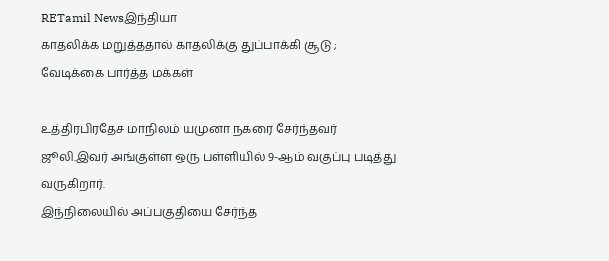RETamil Newsஇந்தியா
காதலிக்க மறுத்ததால் காதலிக்கு துப்பாக்கி சூடு ; வேடிக்கை பார்த்த மக்கள்

உத்திரபிரதேச மாநிலம் யமுனா நகரை சேர்ந்தவர் ஜூலி.இவர் அங்குள்ள ஒரு பள்ளியில் 9-ஆம் வகுப்பு படித்து வருகிறார்.
இந்நிலையில் அப்பகுதியை சேர்ந்த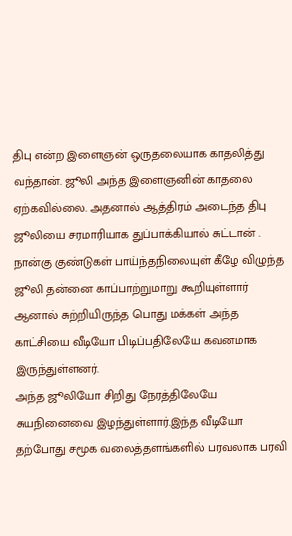திபு என்ற இளைஞன் ஒருதலையாக காதலித்து வந்தான். ஜூலி அந்த இளைஞனின் காதலை ஏற்கவில்லை. அதனால் ஆத்திரம் அடைந்த திபு ஜூலியை சரமாரியாக துப்பாக்கியால் சுட்டான் . நான்கு குண்டுகள் பாய்ந்தநிலையுள் கீழே விழுந்த ஜூலி தன்னை காப்பாற்றுமாறு கூறியுள்ளார் ஆனால் சுற்றியிருந்த பொது மக்கள் அந்த காட்சியை வீடியோ பிடிப்பதிலேயே கவனமாக இருந்துள்ளனர்.
அந்த ஜூலியோ சிறிது நேரத்திலேயே சுயநினைவை இழந்துள்ளார்.இந்த வீடியோ தற்போது சமூக வலைத்தளங்களில் பரவலாக பரவி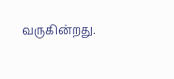வருகின்றது.